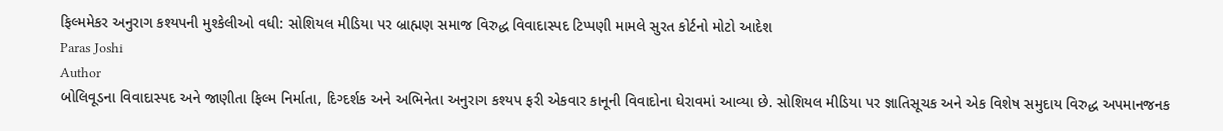ફિલ્મમેકર અનુરાગ કશ્યપની મુશ્કેલીઓ વધી: સોશિયલ મીડિયા પર બ્રાહ્મણ સમાજ વિરુદ્ધ વિવાદાસ્પદ ટિપ્પણી મામલે સુરત કોર્ટનો મોટો આદેશ
Paras Joshi
Author
બોલિવૂડના વિવાદાસ્પદ અને જાણીતા ફિલ્મ નિર્માતા, દિગ્દર્શક અને અભિનેતા અનુરાગ કશ્યપ ફરી એકવાર કાનૂની વિવાદોના ઘેરાવમાં આવ્યા છે. સોશિયલ મીડિયા પર જ્ઞાતિસૂચક અને એક વિશેષ સમુદાય વિરુદ્ધ અપમાનજનક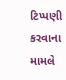ટિપ્પણી કરવાના મામલે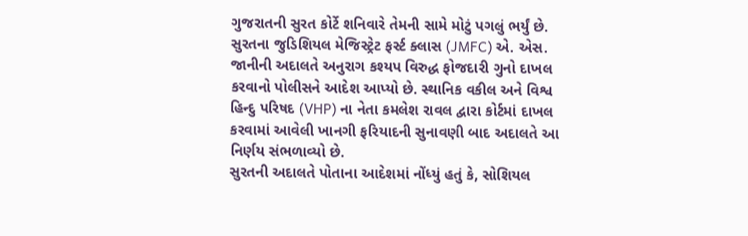ગુજરાતની સુરત કોર્ટે શનિવારે તેમની સામે મોટું પગલું ભર્યું છે. સુરતના જુડિશિયલ મેજિસ્ટ્રેટ ફર્સ્ટ ક્લાસ (JMFC) એ. એસ. જાનીની અદાલતે અનુરાગ કશ્યપ વિરુદ્ધ ફોજદારી ગુનો દાખલ કરવાનો પોલીસને આદેશ આપ્યો છે. સ્થાનિક વકીલ અને વિશ્વ હિન્દુ પરિષદ (VHP) ના નેતા કમલેશ રાવલ દ્વારા કોર્ટમાં દાખલ કરવામાં આવેલી ખાનગી ફરિયાદની સુનાવણી બાદ અદાલતે આ નિર્ણય સંભળાવ્યો છે.
સુરતની અદાલતે પોતાના આદેશમાં નોંધ્યું હતું કે, સોશિયલ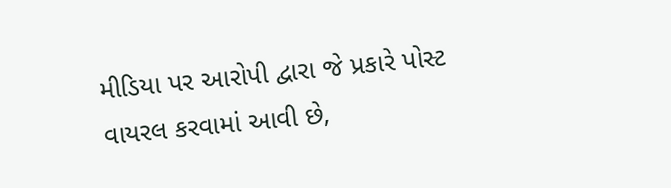મીડિયા પર આરોપી દ્વારા જે પ્રકારે પોસ્ટ વાયરલ કરવામાં આવી છે,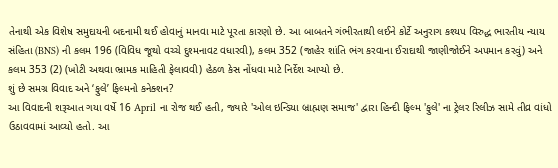તેનાથી એક વિશેષ સમુદાયની બદનામી થઈ હોવાનું માનવા માટે પૂરતા કારણો છે. આ બાબતને ગંભીરતાથી લઈને કોર્ટે અનુરાગ કશ્યપ વિરુદ્ધ ભારતીય ન્યાય સંહિતા (BNS) ની કલમ 196 (વિવિધ જૂથો વચ્ચે દુશ્મનાવટ વધારવી), કલમ 352 (જાહેર શાંતિ ભંગ કરવાના ઈરાદાથી જાણીજોઈને અપમાન કરવું) અને કલમ 353 (2) (ખોટી અથવા ભ્રામક માહિતી ફેલાવવી) હેઠળ કેસ નોંધવા માટે નિર્દેશ આપ્યો છે.
શું છે સમગ્ર વિવાદ અને ‘ફુલે’ ફિલ્મનો કનેક્શન?
આ વિવાદની શરૂઆત ગયા વર્ષે 16 April ના રોજ થઈ હતી, જ્યારે 'ઓલ ઇન્ડિયા બ્રાહ્મણ સમાજ' દ્વારા હિન્દી ફિલ્મ 'ફુલે' ના ટ્રેલર રિલીઝ સામે તીવ્ર વાંધો ઉઠાવવામાં આવ્યો હતો. આ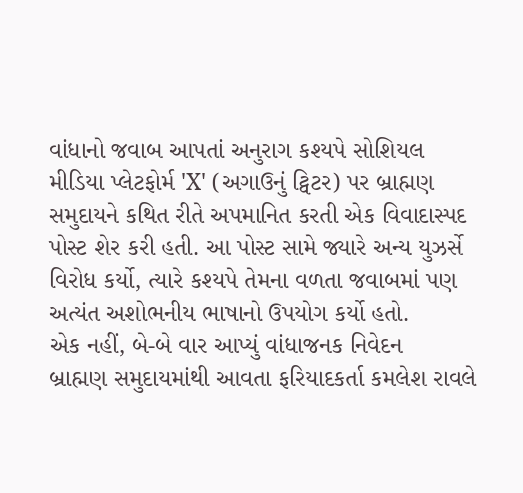વાંધાનો જવાબ આપતાં અનુરાગ કશ્યપે સોશિયલ મીડિયા પ્લેટફોર્મ 'X' (અગાઉનું ટ્વિટર) પર બ્રાહ્મણ સમુદાયને કથિત રીતે અપમાનિત કરતી એક વિવાદાસ્પદ પોસ્ટ શેર કરી હતી. આ પોસ્ટ સામે જ્યારે અન્ય યુઝર્સે વિરોધ કર્યો, ત્યારે કશ્યપે તેમના વળતા જવાબમાં પણ અત્યંત અશોભનીય ભાષાનો ઉપયોગ કર્યો હતો.
એક નહીં, બે-બે વાર આપ્યું વાંધાજનક નિવેદન
બ્રાહ્મણ સમુદાયમાંથી આવતા ફરિયાદકર્તા કમલેશ રાવલે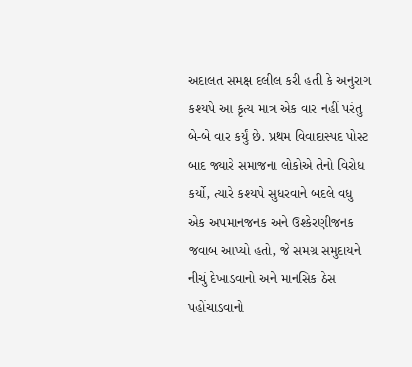અદાલત સમક્ષ દલીલ કરી હતી કે અનુરાગ કશ્યપે આ કૃત્ય માત્ર એક વાર નહીં પરંતુ બે-બે વાર કર્યું છે. પ્રથમ વિવાદાસ્પદ પોસ્ટ બાદ જ્યારે સમાજના લોકોએ તેનો વિરોધ કર્યો, ત્યારે કશ્યપે સુધરવાને બદલે વધુ એક અપમાનજનક અને ઉશ્કેરણીજનક જવાબ આપ્યો હતો, જે સમગ્ર સમુદાયને નીચું દેખાડવાનો અને માનસિક ઠેસ પહોંચાડવાનો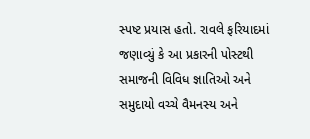સ્પષ્ટ પ્રયાસ હતો. રાવલે ફરિયાદમાં જણાવ્યું કે આ પ્રકારની પોસ્ટથી સમાજની વિવિધ જ્ઞાતિઓ અને સમુદાયો વચ્ચે વૈમનસ્ય અને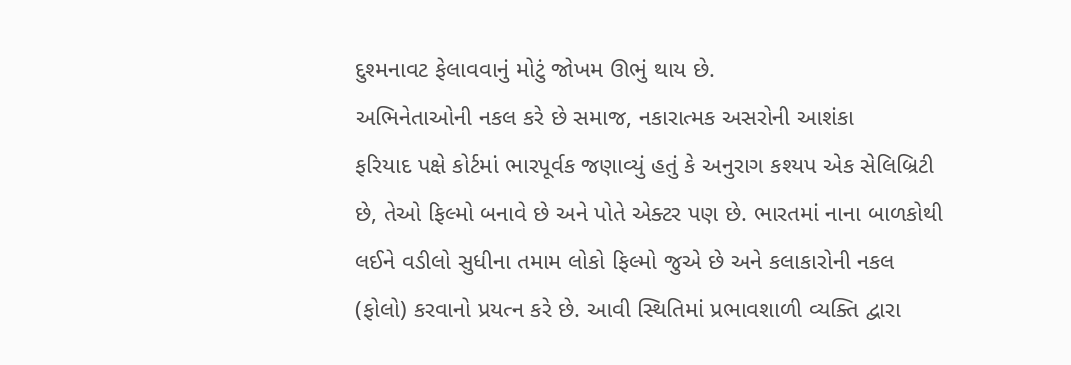દુશ્મનાવટ ફેલાવવાનું મોટું જોખમ ઊભું થાય છે.
અભિનેતાઓની નકલ કરે છે સમાજ, નકારાત્મક અસરોની આશંકા
ફરિયાદ પક્ષે કોર્ટમાં ભારપૂર્વક જણાવ્યું હતું કે અનુરાગ કશ્યપ એક સેલિબ્રિટી છે, તેઓ ફિલ્મો બનાવે છે અને પોતે એક્ટર પણ છે. ભારતમાં નાના બાળકોથી લઈને વડીલો સુધીના તમામ લોકો ફિલ્મો જુએ છે અને કલાકારોની નકલ (ફોલો) કરવાનો પ્રયત્ન કરે છે. આવી સ્થિતિમાં પ્રભાવશાળી વ્યક્તિ દ્વારા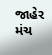જાહેર મંચ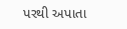પરથી અપાતા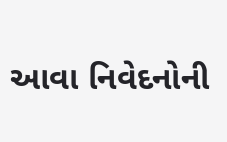આવા નિવેદનોની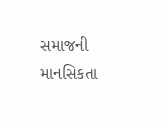સમાજની માનસિકતા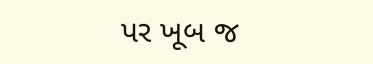પર ખૂબ જ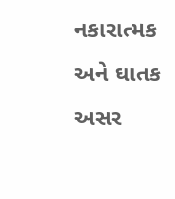નકારાત્મક અને ઘાતક અસર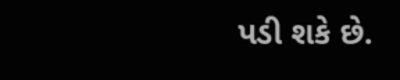પડી શકે છે.